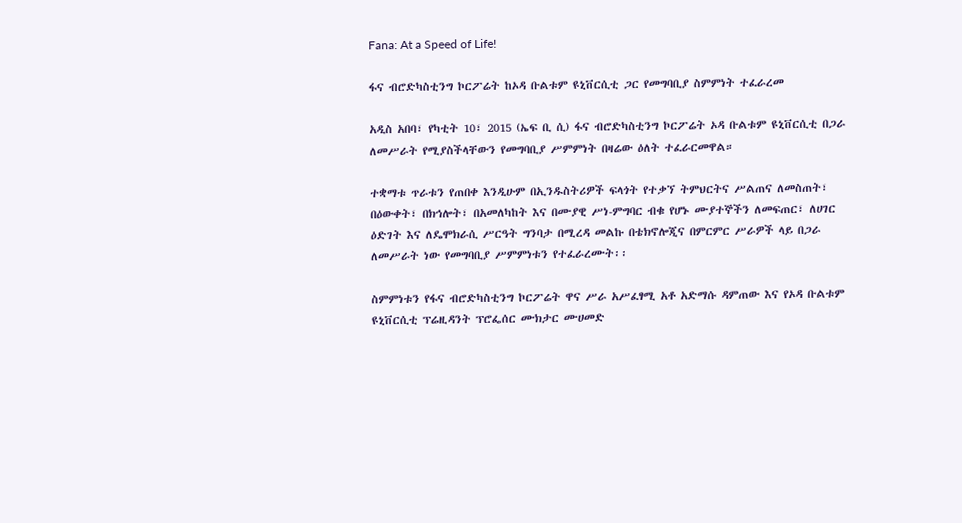Fana: At a Speed of Life!

ፋና ብሮድካስቲንግ ኮርፖሬት ከኦዳ ቡልቱም ዩኒቨርሲቲ ጋር የመግባቢያ ስምምነት ተፈራረመ

አዲስ አበባ፣ የካቲት 10፣ 2015 (ኤፍ ቢ ሲ) ፋና ብሮድካስቲንግ ኮርፖሬት ኦዳ ቡልቱም ዩኒቨርሲቲ በጋራ ለመሥራት የሚያስችላቸውን የመግባቢያ ሥምምነት በዛሬው ዕለት ተፈራርመዋል።

ተቋማቱ ጥራቱን የጠበቀ እንዲሁም በኢንዱስትሪዎች ፍላጎት የተቃኘ ትምህርትና ሥልጠና ለመስጠት፣ በዕውቀት፣ በክኅሎት፣ በአመለካከት እና በሙያዊ ሥነ-ምግባር ብቁ የሆኑ ሙያተኞችን ለመፍጠር፣ ለሀገር ዕድገት እና ለዴሞክራሲ ሥርዓት ግንባታ በሚረዳ መልኩ በቴክኖሎጂና በምርምር ሥራዎች ላይ በጋራ ለመሥራት ነው የመግባቢያ ሥምምነቱን የተፈራረሙት፡፡

ስምምነቱን የፋና ብሮድካስቲንግ ኮርፖሬት ዋና ሥራ አሥፈፃሚ አቶ አድማሱ ዳምጠው እና የኦዳ ቡልቱም ዩኒቨርሲቲ ፕሬዚዳንት ፕሮፌሰር ሙክታር ሙሀመድ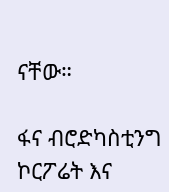ናቸው።

ፋና ብሮድካስቲንግ ኮርፖሬት እና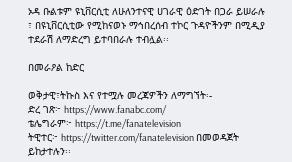ኦዳ ቡልቱም ዩኒቨርሲቲ ለሁለንተናዊ ሀገራዊ ዕድገት በጋራ ይሠራሉ ፣ በዩኒቨርሲቲው የሚከናወኑ ማኅበረሰብ ተኮር ጉዳዮችንም በሚዲያ ተደራሽ ለማድረግ ይተባበራሉ ተብሏል፡፡

በመራዖል ከድር

ወቅታዊ፣ትኩስ እና የተሟሉ መረጃዎችን ለማግኘት፡-
ድረ ገጽ፦ https://www.fanabc.com/
ቴሌግራም፦ https://t.me/fanatelevision
ትዊተር፦ https://twitter.com/fanatelevision በመወዳጀት ይከታተሉን፡፡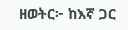ዘወትር፦ ከእኛ ጋር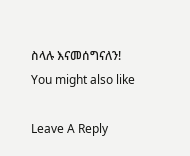ስላሉ እናመሰግናለን!
You might also like

Leave A Reply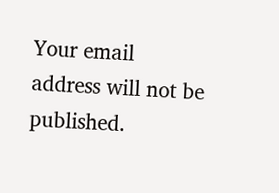Your email address will not be published.